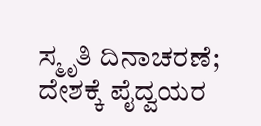ಸ್ಮೃತಿ ದಿನಾಚರಣೆ; ದೇಶಕ್ಕೆ ಪೈದ್ವಯರ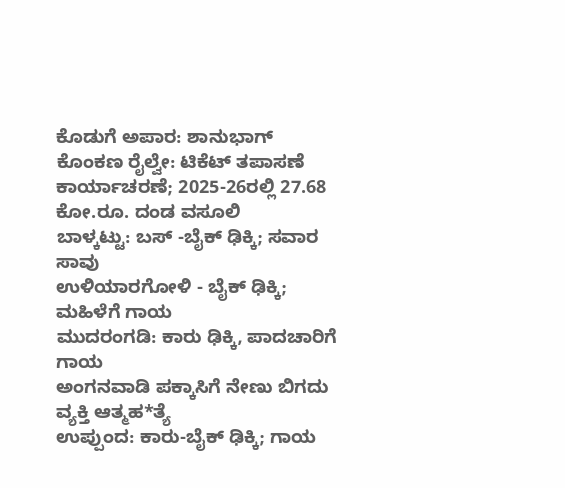ಕೊಡುಗೆ ಅಪಾರ: ಶಾನುಭಾಗ್
ಕೊಂಕಣ ರೈಲ್ವೇ: ಟಿಕೆಟ್ ತಪಾಸಣೆ ಕಾರ್ಯಾಚರಣೆ; 2025-26ರಲ್ಲಿ 27.68 ಕೋ.ರೂ. ದಂಡ ವಸೂಲಿ
ಬಾಳ್ಕಟ್ಟು: ಬಸ್ -ಬೈಕ್ ಢಿಕ್ಕಿ; ಸವಾರ ಸಾವು
ಉಳಿಯಾರಗೋಳಿ - ಬೈಕ್ ಢಿಕ್ಕಿ; ಮಹಿಳೆಗೆ ಗಾಯ
ಮುದರಂಗಡಿ: ಕಾರು ಢಿಕ್ಕಿ, ಪಾದಚಾರಿಗೆ ಗಾಯ
ಅಂಗನವಾಡಿ ಪಕ್ಕಾಸಿಗೆ ನೇಣು ಬಿಗದು ವ್ಯಕ್ತಿ ಆತ್ಮಹ*ತ್ಯೆ
ಉಪ್ಪುಂದ: ಕಾರು-ಬೈಕ್ ಢಿಕ್ಕಿ; ಗಾಯ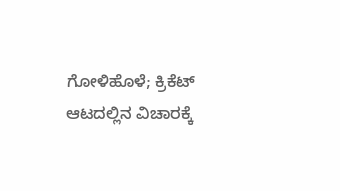ಗೋಳಿಹೊಳೆ; ಕ್ರಿಕೆಟ್ ಆಟದಲ್ಲಿನ ವಿಚಾರಕ್ಕೆ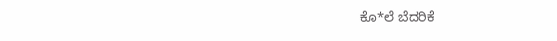ಕೊ*ಲೆ ಬೆದರಿಕೆ